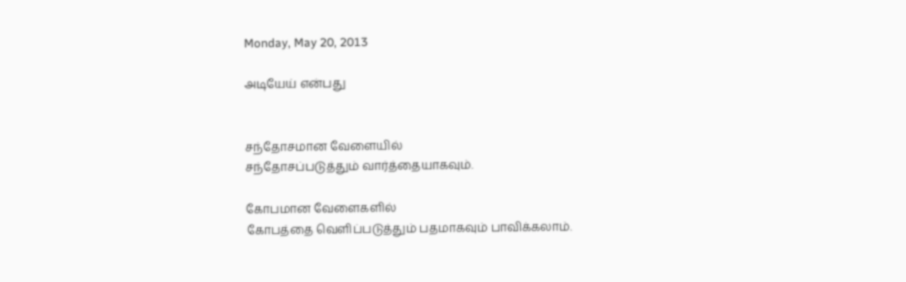Monday, May 20, 2013

அடியேய் என்பது


சந்தோசமான வேளையில்
சந்தோசப்படுத்தும் வார்த்தையாகவும்.

கோபமான வேளைகளில்
கோபத்தை வெளிப்படுத்தும் பதமாகவும் பாவிக்கலாம்.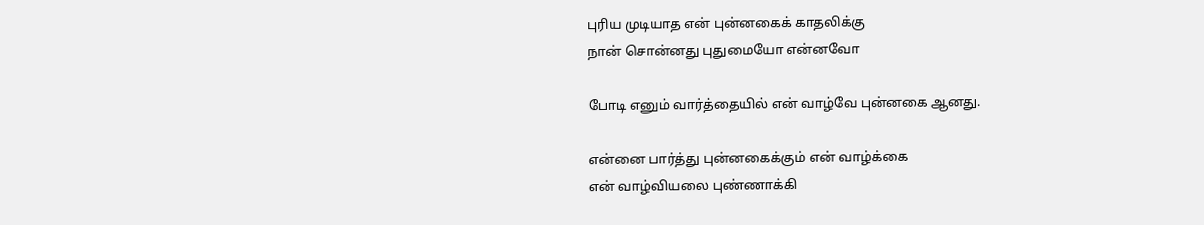புரிய முடியாத என் புன்னகைக் காதலிக்கு
நான் சொன்னது புதுமையோ என்னவோ

போடி எனும் வார்த்தையில் என் வாழ்வே புன்னகை ஆனது.

என்னை பார்த்து புன்னகைக்கும் என் வாழ்க்கை
என் வாழ்வியலை புண்ணாக்கி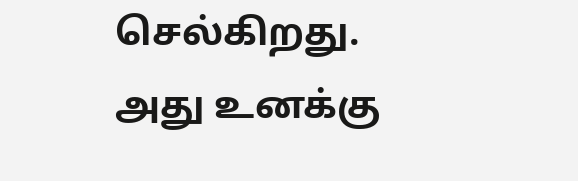செல்கிறது.
அது உனக்கு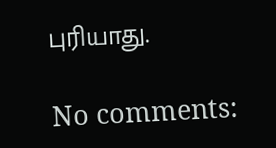புரியாது.

No comments: